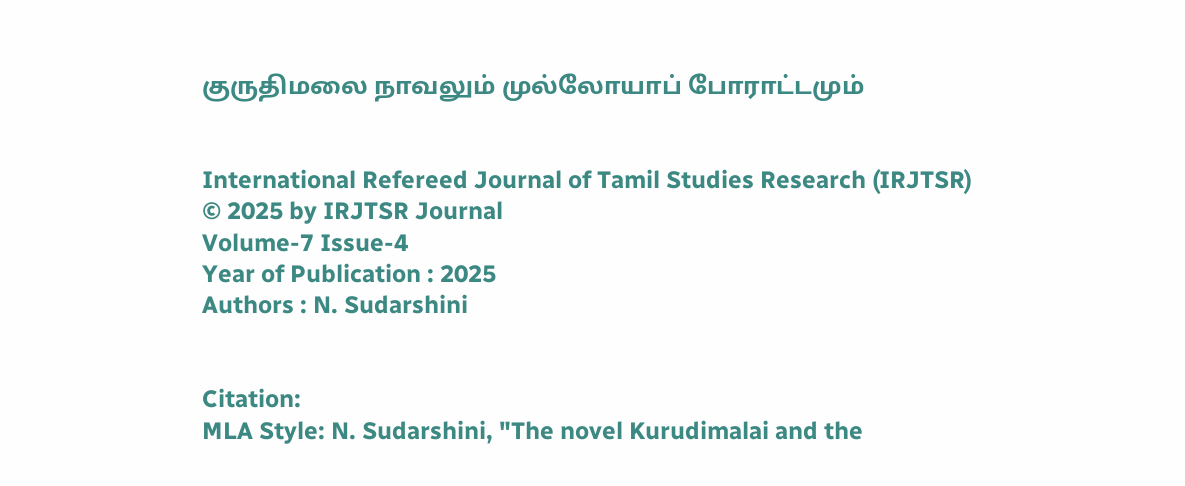குருதிமலை நாவலும் முல்லோயாப் போராட்டமும்


International Refereed Journal of Tamil Studies Research (IRJTSR)
© 2025 by IRJTSR Journal
Volume-7 Issue-4
Year of Publication : 2025
Authors : N. Sudarshini


Citation:
MLA Style: N. Sudarshini, "The novel Kurudimalai and the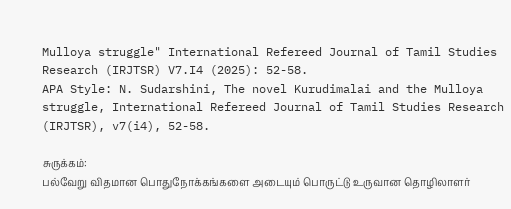Mulloya struggle" International Refereed Journal of Tamil Studies Research (IRJTSR) V7.I4 (2025): 52-58.
APA Style: N. Sudarshini, The novel Kurudimalai and the Mulloya struggle, International Refereed Journal of Tamil Studies Research (IRJTSR), v7(i4), 52-58.

சுருக்கம்:
பல்வேறு விதமான பொதுநோக்கங்களை அடையும் பொருட்டு உருவான தொழிலாளர்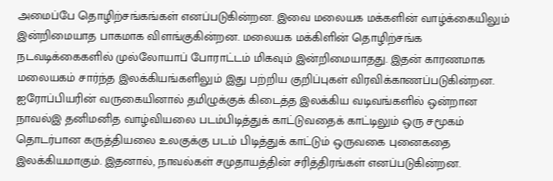அமைப்பே தொழிற்சங்கங்கள் எனப்படுகின்றன. இவை மலையக மக்களின் வாழ்க்கையிலும் இன்றிமையாத பாகமாக விளங்குகின்றன. மலையக மக்கிளின் தொழிற்சங்க நடவடிக்கைகளில் முல்லோயாப் போராட்டம் மிகவும் இன்றிமையாதது. இதன் காரணமாக மலையகம் சார்ந்த இலக்கியங்களிலும் இது பற்றிய குறிப்புகள் விரவிக்காணப்படுகின்றன. ஐரோப்பியரின் வருகையினால் தமிழுக்குக் கிடைத்த இலக்கிய வடிவங்களில் ஒன்றான நாவல்இ தனிமனித வாழ்வியலை படம்பிடித்துக் காட்டுவதைக் காட்டிலும் ஒரு சமூகம் தொடர்பான கருத்தியலை உலகுக்கு படம் பிடித்துக் காட்டும் ஒருவகை புனைகதை இலக்கியமாகும். இதனால், நாவல்கள் சமுதாயத்தின் சரித்திரங்கள் எனப்படுகின்றன.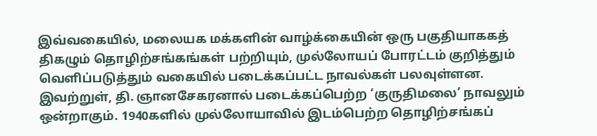இவ்வகையில், மலையக மக்களின் வாழ்க்கையின் ஒரு பகுதியாககத் திகழும் தொழிற்சங்கங்கள் பற்றியும், முல்லோயப் போரட்டம் குறித்தும் வெளிப்படுத்தும் வகையில் படைக்கப்பட்ட நாவல்கள் பலவுள்ளன. இவற்றுள், தி. ஞானசேகரனால் படைக்கப்பெற்ற ‘குருதிமலை’ நாவலும் ஒன்றாகும். 1940களில் முல்லோயாவில் இடம்பெற்ற தொழிற்சங்கப்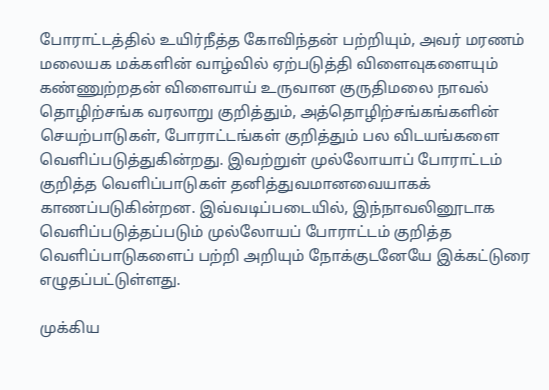போராட்டத்தில் உயிர்நீத்த கோவிந்தன் பற்றியும், அவர் மரணம் மலையக மக்களின் வாழ்வில் ஏற்படுத்தி விளைவுகளையும் கண்ணுற்றதன் விளைவாய் உருவான குருதிமலை நாவல் தொழிற்சங்க வரலாறு குறித்தும், அத்தொழிற்சங்கங்களின் செயற்பாடுகள், போராட்டங்கள் குறித்தும் பல விடயங்களை வெளிப்படுத்துகின்றது. இவற்றுள் முல்லோயாப் போராட்டம் குறித்த வெளிப்பாடுகள் தனித்துவமானவையாகக் காணப்படுகின்றன. இவ்வடிப்படையில், இந்நாவலினூடாக வெளிப்படுத்தப்படும் முல்லோயப் போராட்டம் குறித்த வெளிப்பாடுகளைப் பற்றி அறியும் நோக்குடனேயே இக்கட்டுரை எழுதப்பட்டுள்ளது.

முக்கிய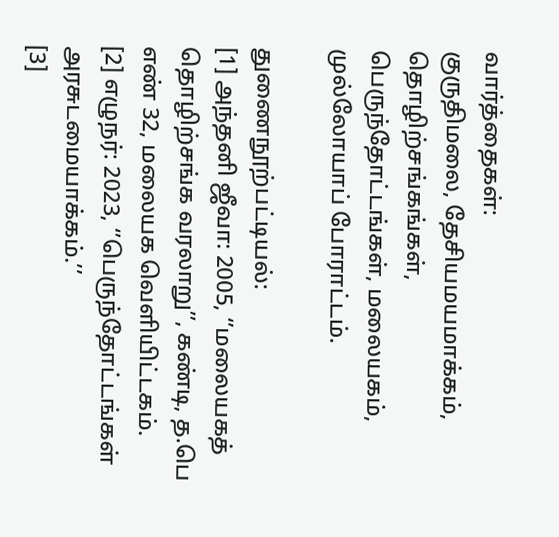வார்த்தைகள்:
குருதிமலை, தேசியமயமாக்கம், தொழிற்சங்கங்கள், பெருந்தோட்டங்கள், மலையகம், முல்லோயாப் போராட்டம்.

துணைநூற்பட்டியல்:
[1] அந்தனி ஜீவா: 2005, ‘’மலையகத் தொழிற்சங்க வரலாறு’’, கண்டி, த.பெ எண் 32, மலையக வெளியிட்டகம்.
[2] எழுநர்: 2023, ‘’பெருந்தோட்டங்கள் அரசுடமையாக்கம்.’’
[3]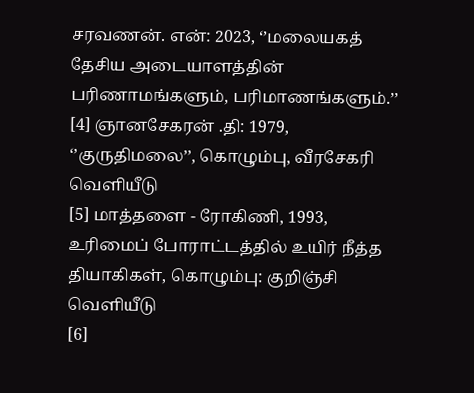சரவணன். என்: 2023, ‘’மலையகத் தேசிய அடையாளத்தின் பரிணாமங்களும், பரிமாணங்களும்.’’
[4] ஞானசேகரன் .தி: 1979, ‘’குருதிமலை’’, கொழும்பு, வீரசேகரி வெளியீடு
[5] மாத்தளை - ரோகிணி, 1993, உரிமைப் போராட்டத்தில் உயிர் நீத்த தியாகிகள், கொழும்பு: குறிஞ்சி வெளியீடு
[6]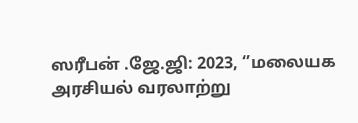ஸரீபன் .ஜே.ஜி: 2023, ‘’மலையக அரசியல் வரலாற்று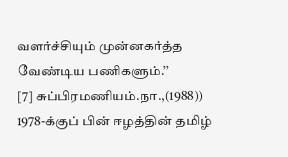வளர்ச்சியும் முன்னகர்த்த வேண்டிய பணிகளும்.’’
[7] சுப்பிரமணியம்.நா.,(1988)) 1978-க்குப் பின் ஈழத்தின் தமிழ்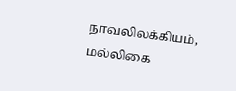நாவலிலக்கியம், மல்லிகை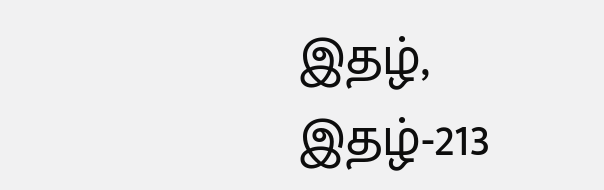இதழ், இதழ்-213